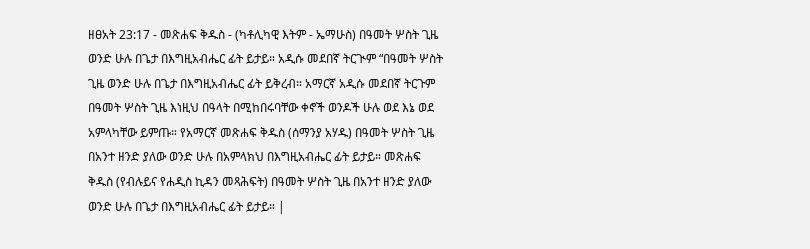ዘፀአት 23:17 - መጽሐፍ ቅዱስ - (ካቶሊካዊ እትም - ኤማሁስ) በዓመት ሦስት ጊዜ ወንድ ሁሉ በጌታ በእግዚአብሔር ፊት ይታይ። አዲሱ መደበኛ ትርጒም “በዓመት ሦስት ጊዜ ወንድ ሁሉ በጌታ በእግዚአብሔር ፊት ይቅረብ። አማርኛ አዲሱ መደበኛ ትርጉም በዓመት ሦስት ጊዜ እነዚህ በዓላት በሚከበሩባቸው ቀኖች ወንዶች ሁሉ ወደ እኔ ወደ አምላካቸው ይምጡ። የአማርኛ መጽሐፍ ቅዱስ (ሰማንያ አሃዱ) በዓመት ሦስት ጊዜ በአንተ ዘንድ ያለው ወንድ ሁሉ በአምላክህ በእግዚአብሔር ፊት ይታይ። መጽሐፍ ቅዱስ (የብሉይና የሐዲስ ኪዳን መጻሕፍት) በዓመት ሦስት ጊዜ በአንተ ዘንድ ያለው ወንድ ሁሉ በጌታ በእግዚአብሔር ፊት ይታይ። |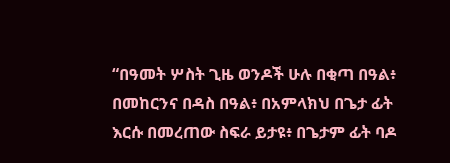“በዓመት ሦስት ጊዜ ወንዶች ሁሉ በቂጣ በዓል፥ በመከርንና በዳስ በዓል፥ በአምላክህ በጌታ ፊት እርሱ በመረጠው ስፍራ ይታዩ፥ በጌታም ፊት ባዶ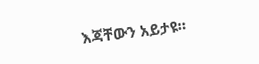እጃቸውን አይታዩ።